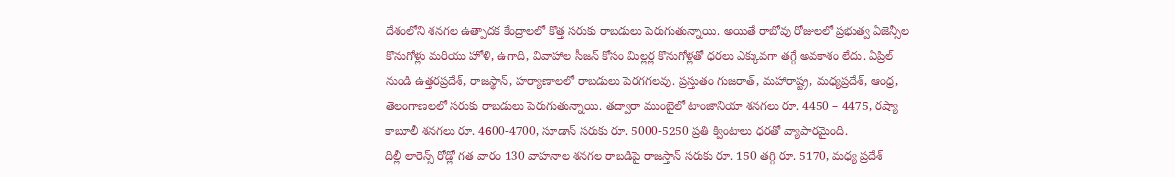దేశంలోని శనగల ఉత్పాదక కేంద్రాలలో కొత్త సరుకు రాబడులు పెరుగుతున్నాయి. అయితే రాబోవు రోజులలో ప్రభుత్వ ఏజెన్సీల కొనుగోళ్లు మరియు హోళి, ఉగాది, వివాహాల సీజన్ కోసం మిల్లర్ల కొనుగోళ్లతో ధరలు ఎక్కువగా తగ్గే అవకాశం లేదు. ఏప్రిల్ నుండి ఉత్తరప్రదేశ్, రాజస్థాన్, హర్యాణాలలో రాబడులు పెరగగలవు. ప్రస్తుతం గుజరాత్, మహారాష్ట్ర, మధ్యప్రదేశ్, ఆంధ్ర, తెలంగాణలలో సరుకు రాబడులు పెరుగుతున్నాయి. తద్వారా ముంబైలో టాంజానియా శనగలు రూ. 4450 – 4475, రష్యా కాబూలీ శనగలు రూ. 4600-4700, సూడాన్ సరుకు రూ. 5000-5250 ప్రతి క్వింటాలు ధరతో వ్యాపారమైంది.
దిల్లీ లారెన్స్ రోడ్లో గత వారం 130 వాహనాల శనగల రాబడిపై రాజస్తాన్ సరుకు రూ. 150 తగ్గి రూ. 5170, మధ్య ప్రదేశ్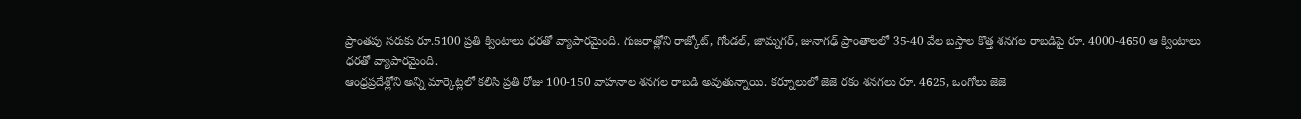ప్రాంతపు సరుకు రూ.5100 ప్రతి క్వింటాలు ధరతో వ్యాపారమైంది. గుజరాత్లోని రాజ్కోట్, గోండల్, జామ్నగర్, జునాగఢ్ ప్రాంతాలలో 35-40 వేల బస్తాల కొత్త శనగల రాబడిపై రూ. 4000-4650 ఆ క్వింటాలు ధరతో వ్యాపారమైంది.
ఆంధ్రప్రదేశ్లోని అన్ని మార్కెట్లలో కలిసి ప్రతి రోజు 100-150 వాహనాల శనగల రాబడి అవుతున్నాయి. కర్నూలులో జెజె రకం శనగలు రూ. 4625, ఒంగోలు జెజె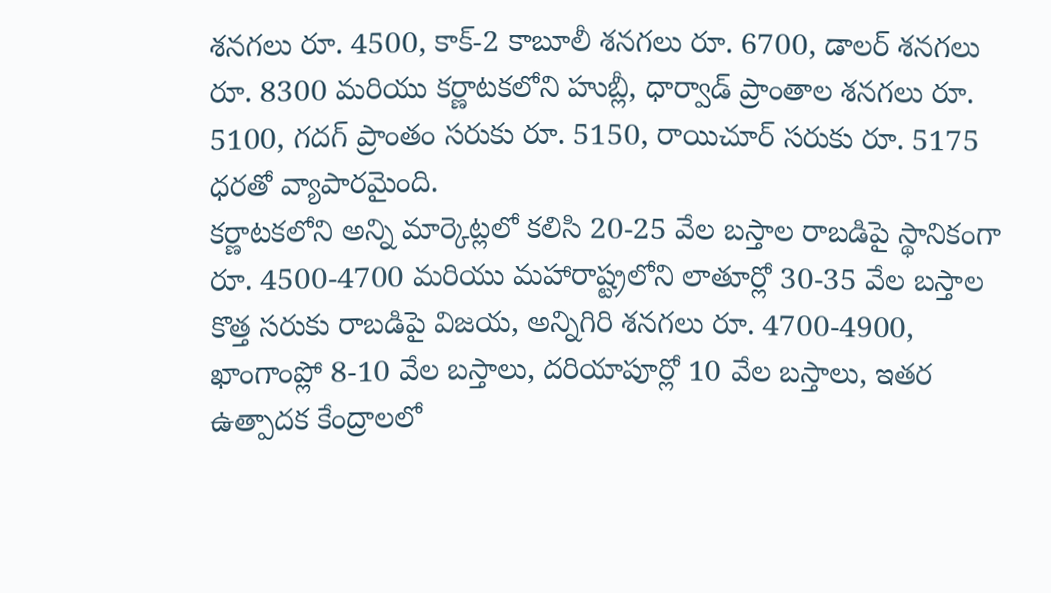శనగలు రూ. 4500, కాక్-2 కాబూలీ శనగలు రూ. 6700, డాలర్ శనగలు రూ. 8300 మరియు కర్ణాటకలోని హుబ్లీ, ధార్వాడ్ ప్రాంతాల శనగలు రూ. 5100, గదగ్ ప్రాంతం సరుకు రూ. 5150, రాయిచూర్ సరుకు రూ. 5175 ధరతో వ్యాపారమైంది.
కర్ణాటకలోని అన్ని మార్కెట్లలో కలిసి 20-25 వేల బస్తాల రాబడిపై స్థానికంగా రూ. 4500-4700 మరియు మహారాష్ట్రలోని లాతూర్లో 30-35 వేల బస్తాల కొత్త సరుకు రాబడిపై విజయ, అన్నిగిరి శనగలు రూ. 4700-4900, ఖాంగాంప్లో 8-10 వేల బస్తాలు, దరియాపూర్లో 10 వేల బస్తాలు, ఇతర ఉత్పాదక కేంద్రాలలో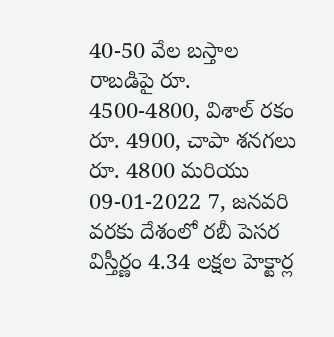40-50 వేల బస్తాల రాబడిపై రూ. 4500-4800, విశాల్ రకం రూ. 4900, చాపా శనగలు రూ. 4800 మరియు
09-01-2022 7, జనవరి వరకు దేశంలో రబీ పెసర విస్తీర్ణం 4.34 లక్షల హెక్టార్ల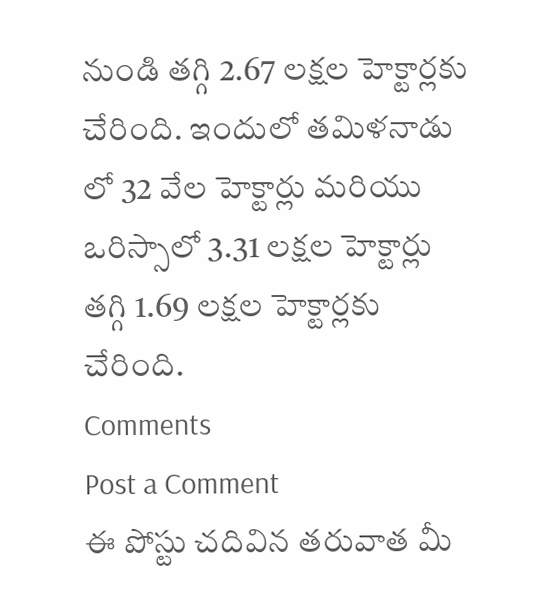నుండి తగ్గి 2.67 లక్షల హెక్టార్లకు చేరింది. ఇందులో తమిళనాడు లో 32 వేల హెక్టార్లు మరియు ఒరిస్సాలో 3.31 లక్షల హెక్టార్లు తగ్గి 1.69 లక్షల హెక్టార్లకు చేరింది.
Comments
Post a Comment
ఈ పోస్టు చదివిన తరువాత మీ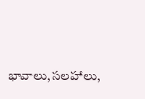భావాలు,సలహాలు,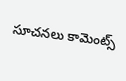సూచనలు కామెంట్స్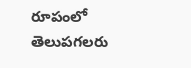రూపంలో తెలుపగలరు